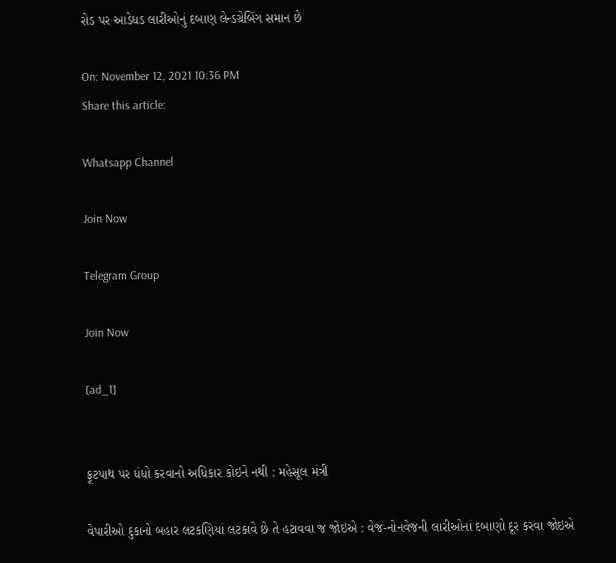રોડ પર આડેધડ લારીઓનું દબાણ લેન્ડગ્રેબિંગ સમાન છે

On: November 12, 2021 10:36 PM
Share this article:

Whatsapp Channel

Join Now

Telegram Group

Join Now

[ad_1]


ફૂટપાથ પર ધંધો કરવાનો અધિકાર કોઇને નથી : મહેસૂલ મંત્રી

વેપારીઓ દુકાનો બહાર લટકણિયાં લટકાવે છે તે હટાવવા જ જોઇએ : વેજ-નોનવેજની લારીઓનાં દબાણો દૂર કરવા જોઇએ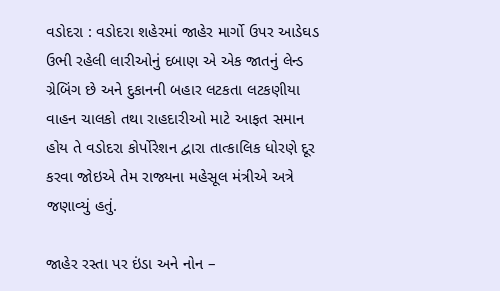વડોદરા : વડોદરા શહેરમાં જાહેર માર્ગો ઉપર આડેઘડ ઉભી રહેલી લારીઓનું દબાણ એ એક જાતનું લેન્ડ ગ્રેબિંગ છે અને દુકાનની બહાર લટકતા લટકણીયા વાહન ચાલકો તથા રાહદારીઓ માટે આફત સમાન હોય તે વડોદરા કોર્પોરેશન દ્વારા તાત્કાલિક ધોરણે દૂર કરવા જોઇએ તેમ રાજ્યના મહેસૂલ મંત્રીએ અત્રે જણાવ્યું હતું.

જાહેર રસ્તા પર ઇંડા અને નોન –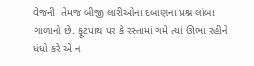વેજની  તેમજ બીજી લારીઓના દબાણના પ્રશ્ન લાંબા ગાળાનો છે. ફૂટપાથ પર કે રસ્તામાં ગમે ત્યાં ઊભા રહીને ધંધો કરે એ ન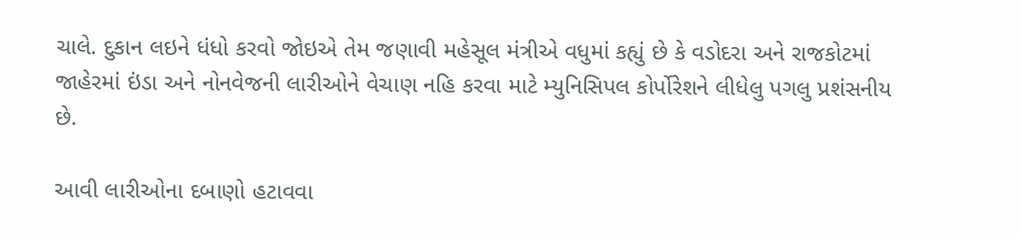ચાલે. દુકાન લઇને ધંધો કરવો જોઇએ તેમ જણાવી મહેસૂલ મંત્રીએ વધુમાં કહ્યું છે કે વડોદરા અને રાજકોટમાં જાહેરમાં ઇંડા અને નોનવેજની લારીઓને વેચાણ નહિ કરવા માટે મ્યુનિસિપલ કોર્પોરેશને લીધેલુ પગલુ પ્રશંસનીય છે.

આવી લારીઓના દબાણો હટાવવા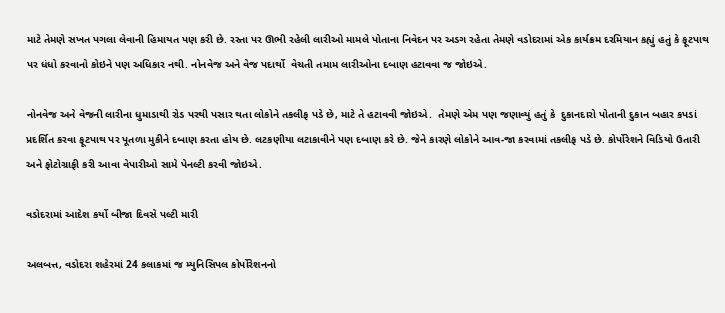માટે તેમણે સખત પગલા લેવાની હિમાયત પણ કરી છે. રસ્તા પર ઊભી રહેલી લારીઓ મામલે પોતાના નિવેદન પર અડગ રહેતા તેમણે વડોદરામાં એક કાર્યક્રમ દરમિયાન કહ્યું હતું કે ફૂટપાથ પર ધંધો કરવાનો કોઇને પણ અધિકાર નથી. નોનવેજ અને વેજ પદાર્થો  વેચતી તમામ લારીઓના દબાણ હટાવવા જ જોઇએ.

નોનવેજ અને વેજની લારીના ધુમાડાથી રોડ પરથી પસાર થતા લોકોને તકલીફ પડે છે, માટે તે હટાવવી જોઇએ.  તેમણે એમ પણ જણાવ્યું હતું કે  દુકાનદારો પોતાની દુકાન બહાર કપડાં પ્રદર્શિત કરવા ફૂટપાથ પર પૂતળા મુકીને દબાણ કરતા હોય છે. લટકણીયા લટાકાવીને પણ દબાણ કરે છે. જેને કારણે લોકોને આવ-જા કરવામાં તકલીફ પડે છે. કોર્પોરેશને વિડિયો ઉતારી અને ફોટોગ્રાફી કરી આવા વેપારીઓ સામે પેનલ્ટી કરવી જોઇએ.

વડોદરામાં આદેશ કર્યો બીજા દિવસે પલ્ટી મારી

અલબત્ત, વડોદરા શહેરમાં 24 કલાકમાં જ મ્યુનિસિપલ કોર્પોરેશનનો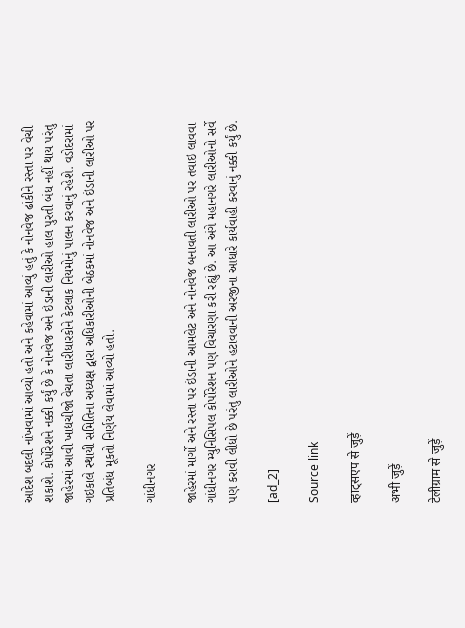આદેશ બદલી નાંખવામાં આવ્યો હતો અને કહેવામાં આવ્યું હતું કે નોનવેજ ઢાંકીને રસ્તા પર વેચી શકાશે. કોર્પોરેશને નક્કી કર્યું છે કે નોનવેજ અને ઇંડાની લારીઓ હાલ પુરતી બંધ નહીં થાય પરંતુ જાહેરમાં આવી ખાદ્યચીજો વેચતા લારીધારકોને કેટલાક નિયમોનું પાલન કરવાનું રહેશે. વડોદરામાં ગઇકાલે સ્થાયી સમિતિના અધ્યક્ષ દ્વારા અધિકારીઓની બેઠકમાં નોનવેજ અને ઇંડાની લારીઓ પર પ્રતિબંધ મૂકતો નિર્ણય લેવામાં આવ્યો હતો.

ગાંધીનગર

જાહેરમાં માર્ગો અને રસ્તા પર ઇંડાની આમલેટ અને નોનવેજ બનાવતી લારીઓ પર તવાઇ લાવવા ગાંધીનગર મ્યુનિસિપલ કોર્પોરેશન પણ વિચારણા કરી રહ્યું છે. આ અંગે મહાનગરે લારીઓનો સર્વે પણ કરાવી લીધો છે પરંતુ લારીઓને હટાવવાની અરજીના આધારે કાર્યવાહી કરવાનું નક્કી કર્યું છે.

[ad_2]

Source link

व्हाट्सएप से जुड़ें

अभी जुड़ें

टेलीग्राम से जुड़ें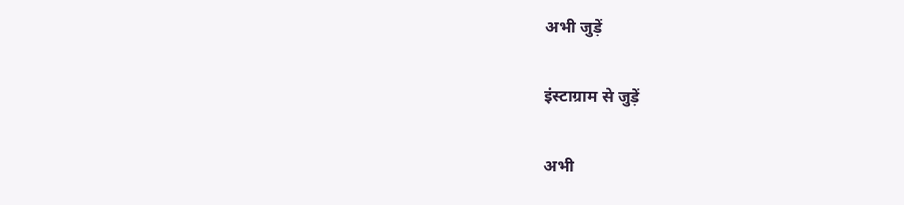अभी जुड़ें

इंस्टाग्राम से जुड़ें

अभी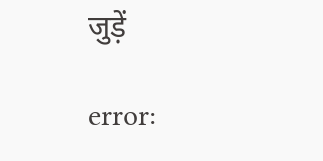जुड़ें

error: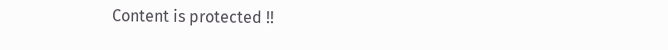Content is protected !!